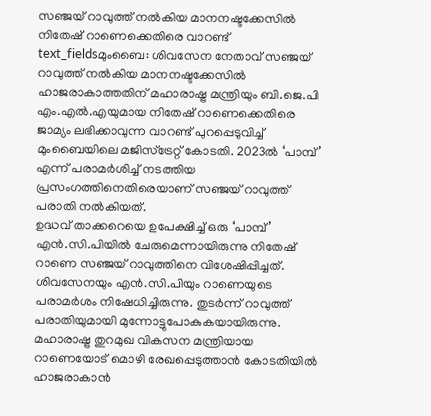സഞ്ജയ് റാവുത്ത് നൽകിയ മാനനഷ്ടക്കേസിൽ നിതേഷ് റാണെക്കെതിരെ വാറണ്ട്
text_fieldsമുംബൈ: ശിവസേന നേതാവ് സഞ്ജയ് റാവുത്ത് നൽകിയ മാനനഷ്ടക്കേസിൽ ഹാജരാകാത്തതിന് മഹാരാഷ്ട്ര മന്ത്രിയും ബി.ജെ.പി എം.എൽ.എയുമായ നിതേഷ് റാണെക്കെതിരെ ജാമ്യം ലഭിക്കാവുന്ന വാറണ്ട് പുറപ്പെടുവിച്ച് മുംബൈയിലെ മജിസ്ട്രേറ്റ് കോടതി. 2023ൽ ‘പാമ്പ്’ എന്ന് പരാമർശിച്ച് നടത്തിയ പ്രസംഗത്തിനെതിരെയാണ് സഞ്ജയ് റാവുത്ത് പരാതി നൽകിയത്.
ഉദ്ധവ് താക്കറെയെ ഉപേക്ഷിച്ച് ഒരു ‘പാമ്പ്’ എൻ.സി.പിയിൽ ചേരുമെന്നായിരുന്നു നിതേഷ് റാണെ സഞ്ജയ് റാവുത്തിനെ വിശേഷിപ്പിച്ചത്. ശിവസേനയും എൻ.സി.പിയും റാണെയുടെ പരാമർശം നിഷേധിച്ചിരുന്നു. തുടർന്ന് റാവുത്ത് പരാതിയുമായി മുന്നോട്ടുപോകുകയായിരുന്നു.
മഹാരാഷ്ട്ര തുറമുഖ വികസന മന്ത്രിയായ റാണെയോട് മൊഴി രേഖപ്പെടുത്താൻ കോടതിയിൽ ഹാജരാകാൻ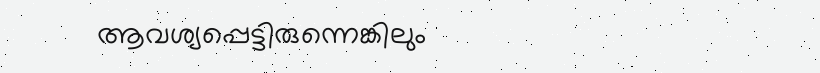ആവശ്യപ്പെട്ടിരുന്നെങ്കിലും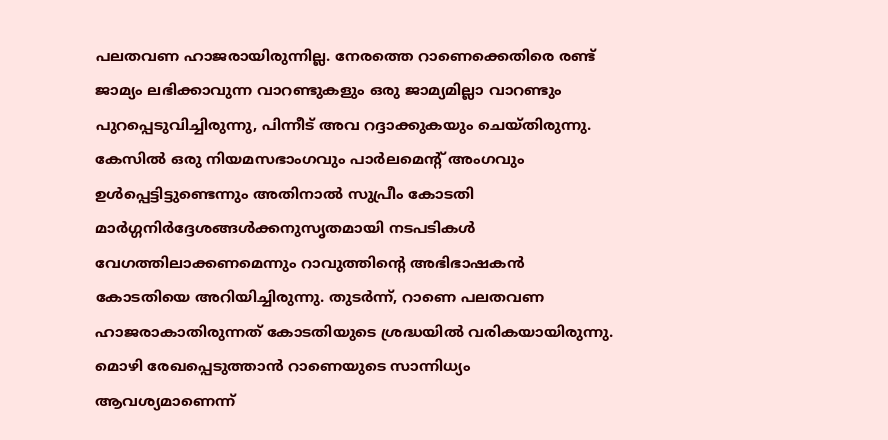പലതവണ ഹാജരായിരുന്നില്ല. നേരത്തെ റാണെക്കെതിരെ രണ്ട് ജാമ്യം ലഭിക്കാവുന്ന വാറണ്ടുകളും ഒരു ജാമ്യമില്ലാ വാറണ്ടും പുറപ്പെടുവിച്ചിരുന്നു, പിന്നീട് അവ റദ്ദാക്കുകയും ചെയ്തിരുന്നു.
കേസിൽ ഒരു നിയമസഭാംഗവും പാർലമെന്റ് അംഗവും ഉൾപ്പെട്ടിട്ടുണ്ടെന്നും അതിനാൽ സുപ്രീം കോടതി മാർഗ്ഗനിർദ്ദേശങ്ങൾക്കനുസൃതമായി നടപടികൾ വേഗത്തിലാക്കണമെന്നും റാവുത്തിന്റെ അഭിഭാഷകൻ കോടതിയെ അറിയിച്ചിരുന്നു. തുടർന്ന്, റാണെ പലതവണ ഹാജരാകാതിരുന്നത് കോടതിയുടെ ശ്രദ്ധയിൽ വരികയായിരുന്നു. മൊഴി രേഖപ്പെടുത്താൻ റാണെയുടെ സാന്നിധ്യം ആവശ്യമാണെന്ന്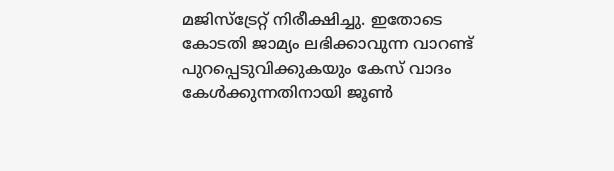മജിസ്ട്രേറ്റ് നിരീക്ഷിച്ചു. ഇതോടെ കോടതി ജാമ്യം ലഭിക്കാവുന്ന വാറണ്ട് പുറപ്പെടുവിക്കുകയും കേസ് വാദം കേൾക്കുന്നതിനായി ജൂൺ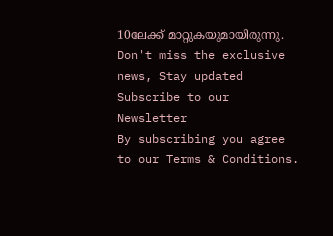10ലേക്ക് മാറ്റുകയുമായിരുന്നു.
Don't miss the exclusive news, Stay updated
Subscribe to our Newsletter
By subscribing you agree to our Terms & Conditions.